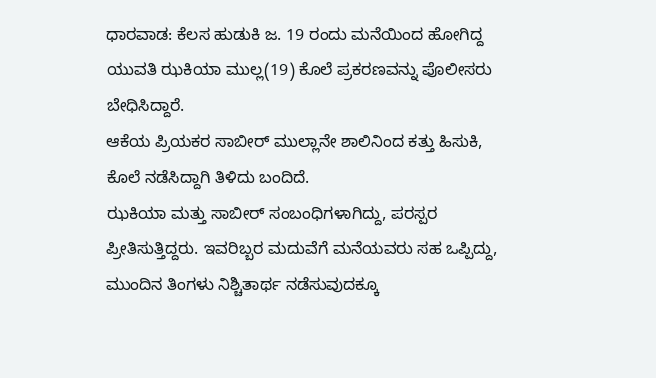ಧಾರವಾಡ: ಕೆಲಸ ಹುಡುಕಿ ಜ. 19 ರಂದು ಮನೆಯಿಂದ ಹೋಗಿದ್ದ ಯುವತಿ ಝಕಿಯಾ ಮುಲ್ಲ(19) ಕೊಲೆ ಪ್ರಕರಣವನ್ನು ಪೊಲೀಸರು ಬೇಧಿಸಿದ್ದಾರೆ.
ಆಕೆಯ ಪ್ರಿಯಕರ ಸಾಬೀರ್ ಮುಲ್ಲಾನೇ ಶಾಲಿನಿಂದ ಕತ್ತು ಹಿಸುಕಿ, ಕೊಲೆ ನಡೆಸಿದ್ದಾಗಿ ತಿಳಿದು ಬಂದಿದೆ.
ಝಕಿಯಾ ಮತ್ತು ಸಾಬೀರ್ ಸಂಬಂಧಿಗಳಾಗಿದ್ದು, ಪರಸ್ಪರ ಪ್ರೀತಿಸುತ್ತಿದ್ದರು. ಇವರಿಬ್ಬರ ಮದುವೆಗೆ ಮನೆಯವರು ಸಹ ಒಪ್ಪಿದ್ದು, ಮುಂದಿನ ತಿಂಗಳು ನಿಶ್ಚಿತಾರ್ಥ ನಡೆಸುವುದಕ್ಕೂ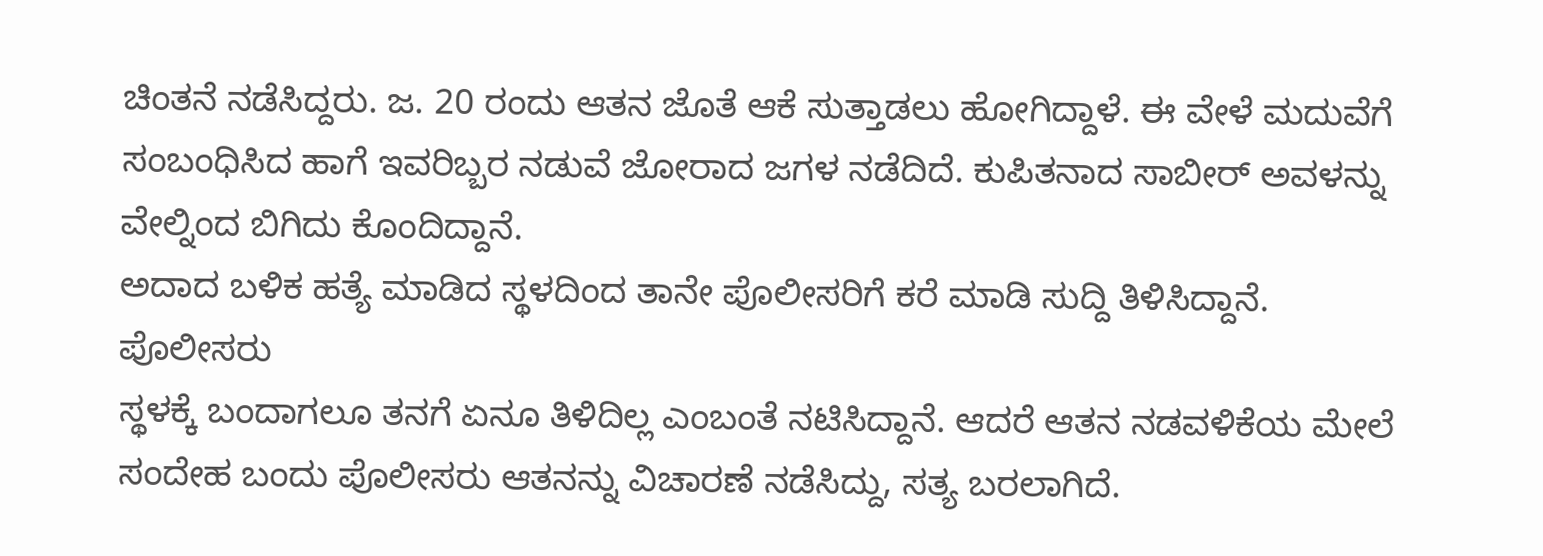ಚಿಂತನೆ ನಡೆಸಿದ್ದರು. ಜ. 20 ರಂದು ಆತನ ಜೊತೆ ಆಕೆ ಸುತ್ತಾಡಲು ಹೋಗಿದ್ದಾಳೆ. ಈ ವೇಳೆ ಮದುವೆಗೆ ಸಂಬಂಧಿಸಿದ ಹಾಗೆ ಇವರಿಬ್ಬರ ನಡುವೆ ಜೋರಾದ ಜಗಳ ನಡೆದಿದೆ. ಕುಪಿತನಾದ ಸಾಬೀರ್ ಅವಳನ್ನು ವೇಲ್ನಿಂದ ಬಿಗಿದು ಕೊಂದಿದ್ದಾನೆ.
ಅದಾದ ಬಳಿಕ ಹತ್ಯೆ ಮಾಡಿದ ಸ್ಥಳದಿಂದ ತಾನೇ ಪೊಲೀಸರಿಗೆ ಕರೆ ಮಾಡಿ ಸುದ್ದಿ ತಿಳಿಸಿದ್ದಾನೆ. ಪೊಲೀಸರು
ಸ್ಥಳಕ್ಕೆ ಬಂದಾಗಲೂ ತನಗೆ ಏನೂ ತಿಳಿದಿಲ್ಲ ಎಂಬಂತೆ ನಟಿಸಿದ್ದಾನೆ. ಆದರೆ ಆತನ ನಡವಳಿಕೆಯ ಮೇಲೆ ಸಂದೇಹ ಬಂದು ಪೊಲೀಸರು ಆತನನ್ನು ವಿಚಾರಣೆ ನಡೆಸಿದ್ದು, ಸತ್ಯ ಬರಲಾಗಿದೆ.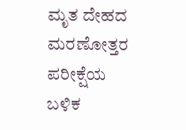ಮೃತ ದೇಹದ ಮರಣೋತ್ತರ ಪರೀಕ್ಷೆಯ ಬಳಿಕ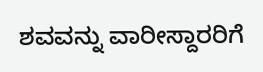ಶವವನ್ನು ವಾರೀಸ್ದಾರರಿಗೆ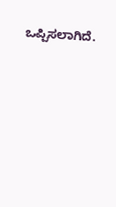ಒಪ್ಪಿಸಲಾಗಿದೆ.